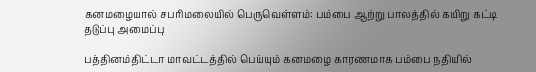கனமழையால் சபரிமலையில் பெருவெள்ளம்: பம்பை ஆற்று பாலத்தில் கயிறு கட்டி தடுப்பு அமைப்பு

பத்தினம்திட்டா மாவட்டத்தில் பெய்யும் கனமழை காரணமாக பம்பை நதியில்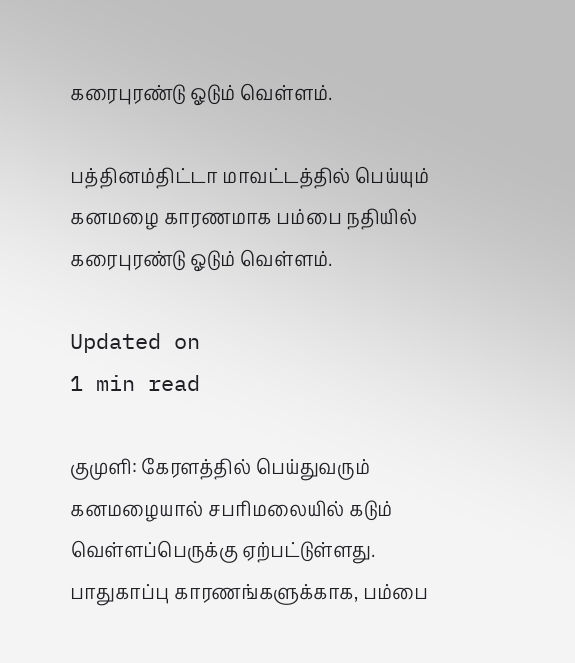கரைபுரண்டு ஓடும் வெள்ளம்.

பத்தினம்திட்டா மாவட்டத்தில் பெய்யும் கனமழை காரணமாக பம்பை நதியில் கரைபுரண்டு ஓடும் வெள்ளம்.

Updated on
1 min read

குமுளி: கேரளத்தில் பெய்துவரும் கனமழையால் சபரிமலையில் கடும் வெள்ளப்பெருக்கு ஏற்பட்டுள்ளது. பாதுகாப்பு காரணங்களுக்காக, பம்பை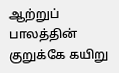ஆற்றுப் பாலத்தின் குறுக்கே கயிறு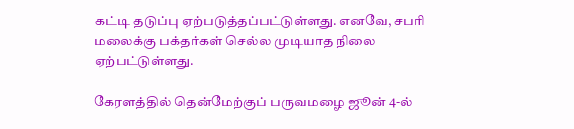கட்டி தடுப்பு ஏற்படுத்தப்பட்டுள்ளது. எனவே, சபரி மலைக்கு பக்தர்கள் செல்ல முடியாத நிலை ஏற்பட்டுள்ளது.

கேரளத்தில் தென்மேற்குப் பருவமழை ஜூன் 4-ல்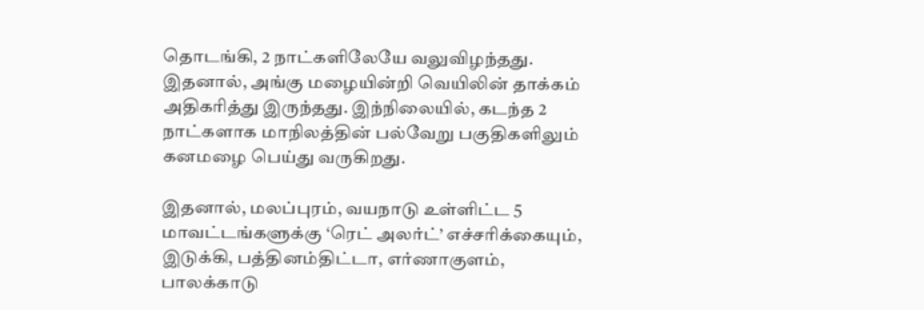தொடங்கி, 2 நாட்களிலேயே வலுவிழந்தது. இதனால், அங்கு மழையின்றி வெயிலின் தாக்கம் அதிகரித்து இருந்தது. இந்நிலையில், கடந்த 2 நாட்களாக மாநிலத்தின் பல்வேறு பகுதிகளிலும் கனமழை பெய்து வருகிறது.

இதனால், மலப்புரம், வயநாடு உள்ளிட்ட 5 மாவட்டங்களுக்கு ‘ரெட் அலர்ட்’ எச்சரிக்கையும், இடுக்கி, பத்தினம்திட்டா, எர்ணாகுளம், பாலக்காடு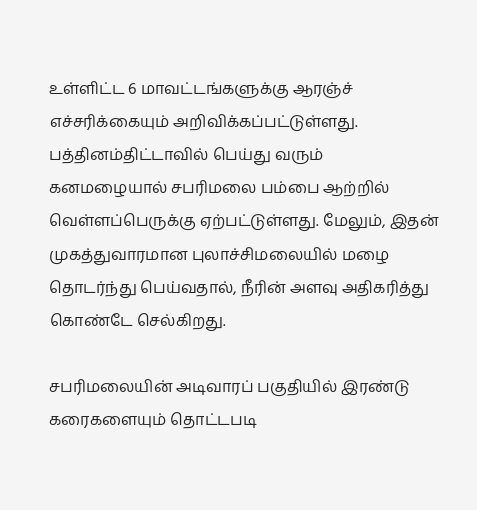உள்ளிட்ட 6 மாவட்டங்களுக்கு ஆரஞ்ச் எச்சரிக்கையும் அறிவிக்கப்பட்டுள்ளது. பத்தினம்திட்டாவில் பெய்து வரும் கனமழையால் சபரிமலை பம்பை ஆற்றில் வெள்ளப்பெருக்கு ஏற்பட்டுள்ளது. மேலும், இதன் முகத்துவாரமான புலாச்சிமலையில் மழை தொடர்ந்து பெய்வதால், நீரின் அளவு அதிகரித்து கொண்டே செல்கிறது.

சபரிமலையின் அடிவாரப் பகுதியில் இரண்டு கரைகளையும் தொட்டபடி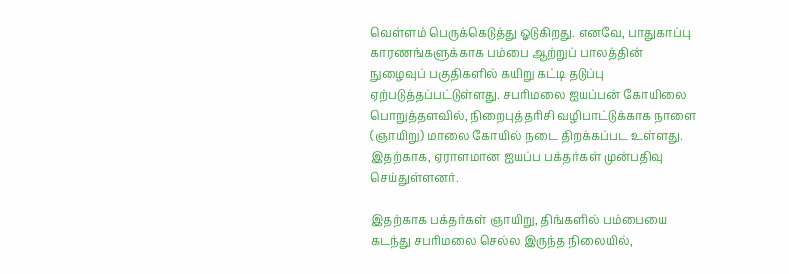வெள்ளம் பெருக்கெடுத்து ஓடுகிறது. எனவே, பாதுகாப்பு காரணங்களுக்காக பம்பை ஆற்றுப் பாலத்தின் நுழைவுப் பகுதிகளில் கயிறு கட்டி தடுப்பு ஏற்படுத்தப்பட்டுள்ளது. சபரிமலை ஐயப்பன் கோயிலை பொறுத்தளவில், நிறைபுத்தரிசி வழிபாட்டுக்காக நாளை (ஞாயிறு) மாலை கோயில் நடை திறக்கப்பட உள்ளது. இதற்காக, ஏராளமான ஐயப்ப பக்தர்கள் முன்பதிவு செய்துள்ளனர்.

இதற்காக பக்தர்கள் ஞாயிறு, திங்களில் பம்பையை கடந்து சபரிமலை செல்ல இருந்த நிலையில்,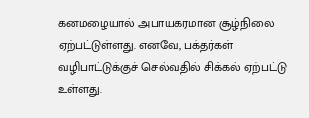கனமழையால் அபாயகரமான சூழ்நிலை ஏற்பட்டுள்ளது. எனவே, பக்தர்கள் வழிபாட்டுக்குச் செல்வதில் சிக்கல் ஏற்பட்டு உள்ளது.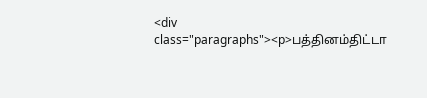<div class="paragraphs"><p>பத்தினம்திட்டா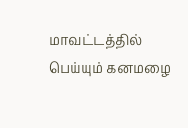மாவட்டத்தில் பெய்யும் கனமழை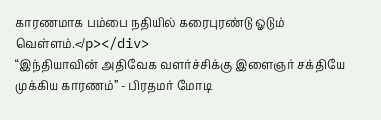காரணமாக பம்பை நதியில் கரைபுரண்டு ஓடும் வெள்ளம்.</p></div>
“இந்தியாவின் அதிவேக வளர்ச்சிக்கு இளைஞர் சக்தியே முக்கிய காரணம்” - பிரதமர் மோடி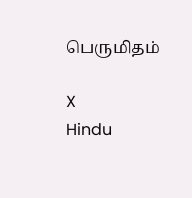பெருமிதம்

X
Hindu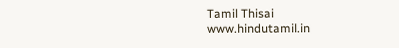Tamil Thisai
www.hindutamil.in